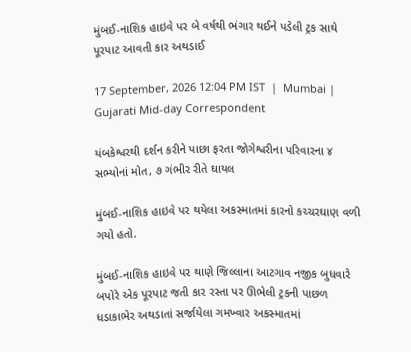મુંબઈ-નાશિક હાઇવે પર બે વર્ષથી ભંગાર થઈને પડેલી ટ્રક સાથે પૂરપાટ આવતી કાર અથડાઈ

17 September, 2026 12:04 PM IST  |  Mumbai | Gujarati Mid-day Correspondent

યંબકેશ્વરથી દર્શન કરીને પાછા ફરતા જોગેશ્વરીના પરિવારના ૪ સભ્યોનાં મોત, ૭ ગંભીર રીતે ઘાયલ

મુંબઈ-નાશિક હાઇવે પર થયેલા અકસ્માતમાં કારનો કચ્ચરઘાણ વળી ગયો હતો.

મુંબઈ-નાશિક હાઇવે પર થાણે જિલ્લાના આટગાવ નજીક બુધવારે બપોરે એક પૂરપાટ જતી કાર રસ્તા પર ઊભેલી ટ્રકની પાછળ ધડાકાભેર અથડાતાં સર્જાયેલા ગમખ્વાર અકસ્માતમાં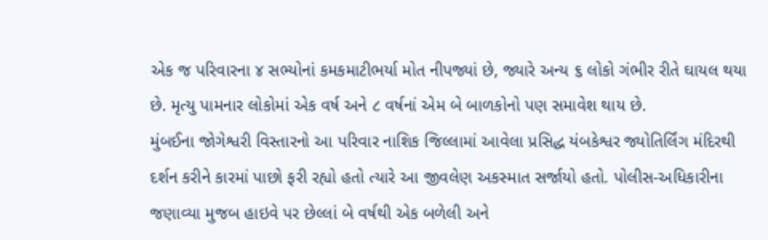એક જ પરિવારના ૪ સભ્યોનાં કમકમાટીભર્યા મોત નીપજ્યાં છે, જ્યારે અન્ય ૬ લોકો ગંભીર રીતે ઘાયલ થયા છે. મૃત્યુ પામનાર લોકોમાં એક વર્ષ અને ૮ વર્ષનાં એમ બે બાળકોનો પણ સમાવેશ થાય છે.
મુંબઈના જોગેશ્વરી વિસ્તારનો આ પરિવાર નાશિક જિલ્લામાં આવેલા પ્રસિદ્ધ યંબકેશ્વર જ્યોતિર્લિંગ મંદિરથી દર્શન કરીને કારમાં પાછો ફરી રહ્યો હતો ત્યારે આ જીવલેણ અકસ્માત સર્જાયો હતો. પોલીસ-અધિકારીના જણાવ્યા મુજબ હાઇવે પર છેલ્લાં બે વર્ષથી એક બળેલી અને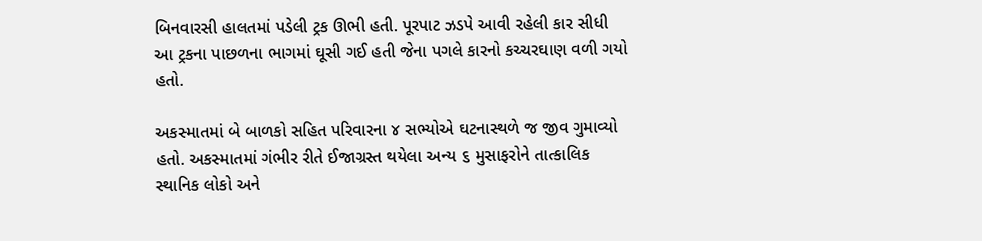બિનવારસી હાલતમાં પડેલી ટ્રક ઊભી હતી. પૂરપાટ ઝડપે આવી રહેલી કાર સીધી આ ટ્રકના પાછળના ભાગમાં ઘૂસી ગઈ હતી જેના પગલે કારનો કચ્ચરઘાણ વળી ગયો હતો.

અકસ્માતમાં બે બાળકો સહિત પરિવારના ૪ સભ્યોએ ઘટનાસ્થળે જ જીવ ગુમાવ્યો હતો. અકસ્માતમાં ગંભીર રીતે ઈજાગ્રસ્ત થયેલા અન્ય ૬ મુસાફરોને તાત્કાલિક સ્થાનિક લોકો અને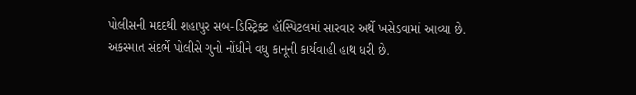પોલીસની મદદથી શહાપુર સબ-ડિસ્ટ્રિક્ટ હૉસ્પિટલમાં સારવાર અર્થે ખસેડવામાં આવ્યા છે. અકસ્માત સંદર્ભે પોલીસે ગુનો નોંધીને વધુ કાનૂની કાર્યવાહી હાથ ધરી છે.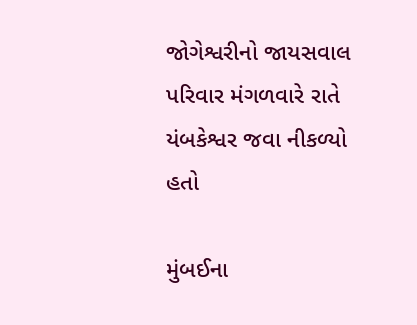જોગેશ્વરીનો જાયસવાલ પરિવાર મંગળવારે રાતે યંબકેશ્વર જવા નીકળ્યો હતો

મુંબઈના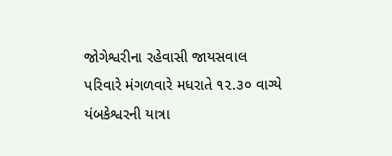જોગેશ્વરીના રહેવાસી જાયસવાલ પરિવારે મંગળવારે મધરાતે ૧૨.૩૦ વાગ્યે યંબકેશ્વરની યાત્રા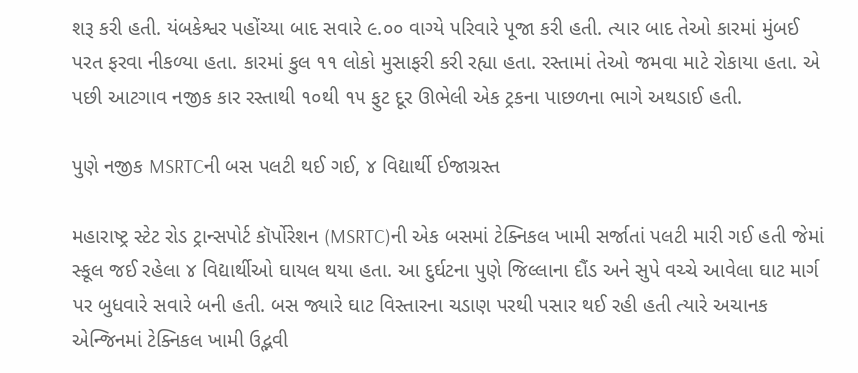શરૂ કરી હતી. યંબકેશ્વર પહોંચ્યા બાદ સવારે ૯.૦૦ વાગ્યે પરિવારે પૂજા કરી હતી. ત્યાર બાદ તેઓ કારમાં મુંબઈ પરત ફરવા નીકળ્યા હતા. કારમાં કુલ ૧૧ લોકો મુસાફરી કરી રહ્યા હતા. રસ્તામાં તેઓ જમવા માટે રોકાયા હતા. એ પછી આટગાવ નજીક કાર રસ્તાથી ૧૦થી ૧૫ ફુટ દૂર ઊભેલી એક ટ્રકના પાછળના ભાગે અથડાઈ હતી.

પુણે નજીક MSRTCની બસ પલટી થઈ ગઈ, ૪ વિદ્યાર્થી ઈજાગ્રસ્ત

મહારાષ્ટ્ર સ્ટેટ રોડ ટ્રાન્સપોર્ટ કૉર્પોરેશન (MSRTC)ની એક બસમાં ટેક્નિકલ ખામી સર્જાતાં પલટી મારી ગઈ હતી જેમાં સ્કૂલ જઈ રહેલા ૪ વિદ્યાર્થીઓ ઘાયલ થયા હતા. આ દુર્ઘટના પુણે જિલ્લાના દૌંડ અને સુપે વચ્ચે આવેલા ઘાટ માર્ગ પર બુધવારે સવારે બની હતી. બસ જ્યારે ઘાટ વિસ્તારના ચડાણ પરથી પસાર થઈ રહી હતી ત્યારે અચાનક એન્જિનમાં ટેક્નિકલ ખામી ઉદ્ભવી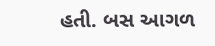હતી. બસ આગળ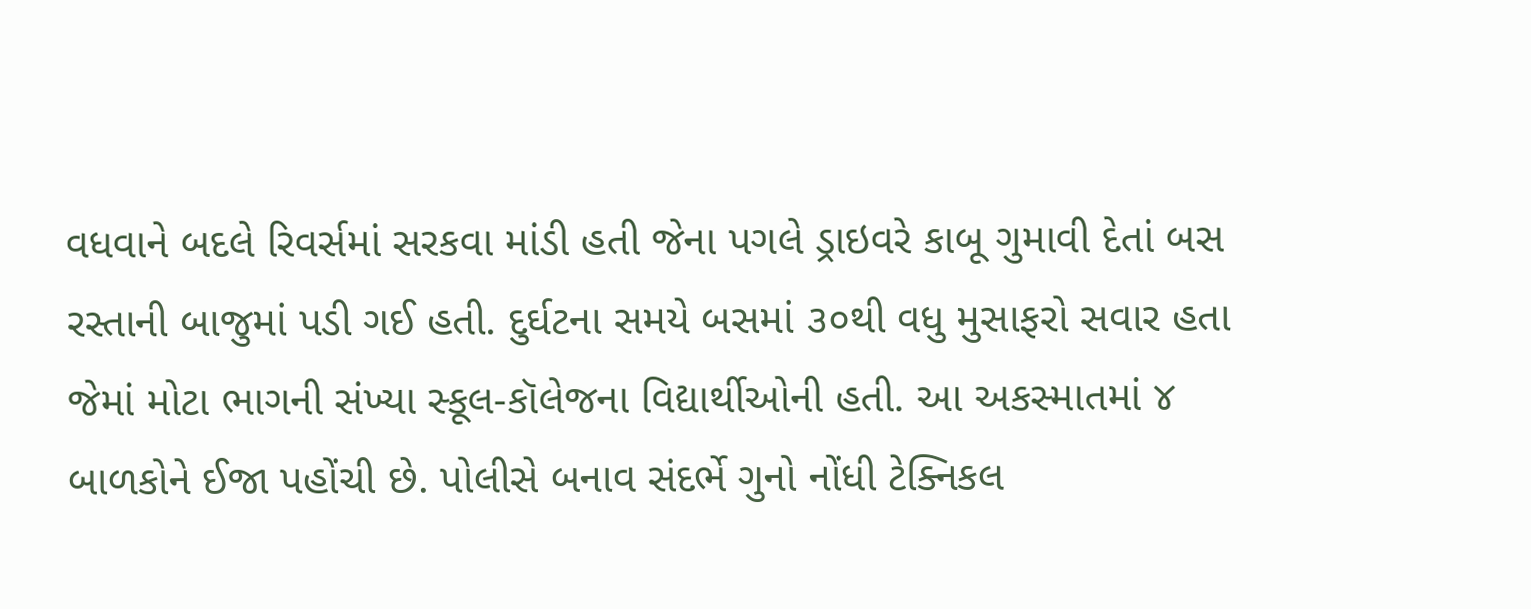વધવાને બદલે રિવર્સમાં સરકવા માંડી હતી જેના પગલે ડ્રાઇવરે કાબૂ ગુમાવી દેતાં બસ રસ્તાની બાજુમાં પડી ગઈ હતી. દુર્ઘટના સમયે બસમાં ૩૦થી વધુ મુસાફરો સવાર હતા જેમાં મોટા ભાગની સંખ્યા સ્કૂલ-કૉલેજના વિદ્યાર્થીઓની હતી. આ અકસ્માતમાં ૪ બાળકોને ઈજા પહોંચી છે. પોલીસે બનાવ સંદર્ભે ગુનો નોંધી ટેક્નિકલ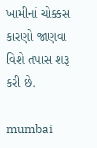ખામીનાં ચોક્કસ કારણો જાણવા વિશે તપાસ શરૂ કરી છે.

mumbai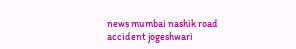news mumbai nashik road accident jogeshwari